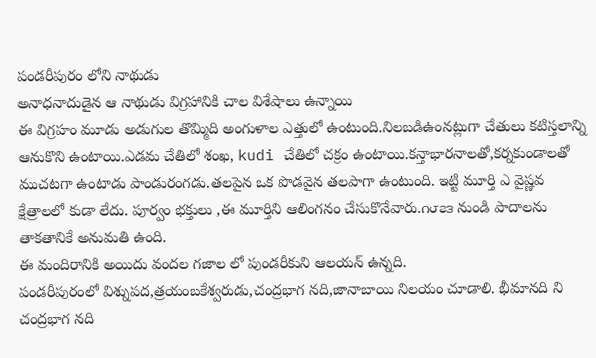పండరీపురం లోని నాథుడు
అనాధనాదుడైన ఆ నాథుడు విగ్రహానికి చాల విశేషాలు ఉన్నాయి
ఈ విగ్రహం మూడు అడుగుల తొమ్మిది అంగుళాల ఎత్తులో ఉంటుంది.నిలబడిఉంనట్లుగా చేతులు కటిస్తలాన్ని ఆనుకొని ఉంటాయి.ఎడమ చేతిలో శంఖ, kudi చేతిలో చక్రం ఉంటాయి.కన్తాభారనాలతో,కర్నకుండాలతో ముచటగా ఉంటాడు పాండురంగడు.తలపైన ఒక పొడవైన తలపాగా ఉంటుంది. ఇట్టి మూర్తి ఎ వైష్ణవ క్షేత్రాలలో కుడా లేదు. పూర్వం భక్తులు ,ఈ మూర్తిని ఆలింగనం చేసుకొనేవారు.౧౮౭౩ నుండి పాదాలను తాకతానికే అనుమతి ఉంది.
ఈ మందిరానికి అయిదు వందల గజాల లో పుండరీకుని ఆలయన్ ఉన్నది.
పండరీపురంలో విశ్నుపద,త్రయంబకేశ్వరుడు,చంద్రభాగ నది,జానాబాయి నిలయం చూడాలి. భీమానది ని చంద్రభాగ నది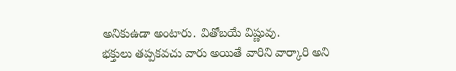అనికుఉడా అంటారు. వితోబయే విష్ణువు.
భక్తులు తప్పకవచు వారు అయితే వారిని వార్కారి అని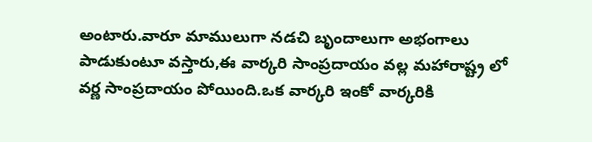అంటారు.వారూ మాములుగా నడచి బృందాలుగా అభంగాలు పాడుకుంటూ వస్తారు,ఈ వార్కరి సాంప్రదాయం వల్ల మహారాష్ట్ర లో వర్ణ సాంప్రదాయం పోయింది.ఒక వార్కరి ఇంకో వార్కరికి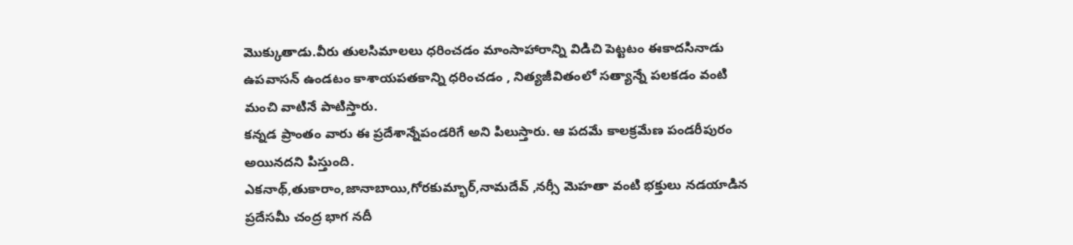మొక్కుతాడు.వీరు తులసిమాలలు ధరించడం మాంసాహారాన్ని విడిచి పెట్టటం ఈకాదసినాడు ఉపవాసన్ ఉండటం కాశాయపతకాన్ని ధరించడం , నిత్యజీవితంలో సత్యాన్నే పలకడం వంటి మంచి వాటినే పాటిస్తారు.
కన్నడ ప్రాంతం వారు ఈ ప్రదేశాన్నేపండరిగే అని పిలుస్తారు. ఆ పదమే కాలక్రమేణ పండరీపురం అయినదని పిస్తుంది.
ఎకనాథ్,తుకారాం,జానాబాయి,గోరకుమ్భార్,నామదేవ్ ,నర్సీ మెహతా వంటి భక్తులు నడయాడిన ప్రదేసమీ చంద్ర భాగ నదీ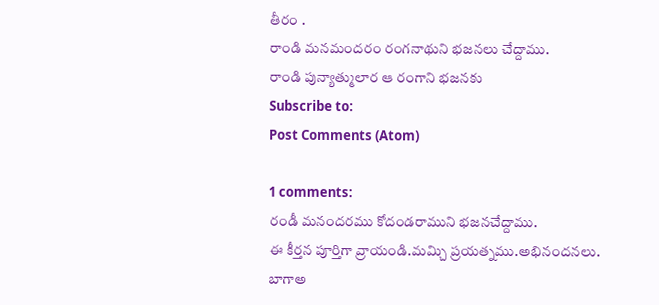తీరం .
రాండి మనమందరం రంగనాథుని భజనలు చేద్దాము.
రాండి పున్యాత్ములార ఆ రంగాని భజనకు
Subscribe to:
Post Comments (Atom)

1 comments:
రండీ మనందరము కోదండరాముని భజనచేద్దాము.
ఈ కీర్తన పూర్తిగా వ్రాయండి.మమ్చి ప్రయత్నము.అభినందనలు.
బాగాఅ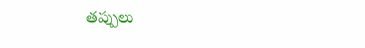తప్పులు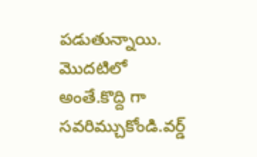పడుతున్నాయి. మొదటిలో అంతే.కొద్ది గా సవరిమ్చుకోండి.వర్డ్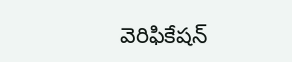వెరిఫికేషన్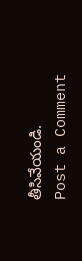తీసివేయండి.
Post a Comment